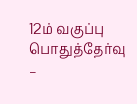12ம் வகுப்பு பொதுத்தேர்வு –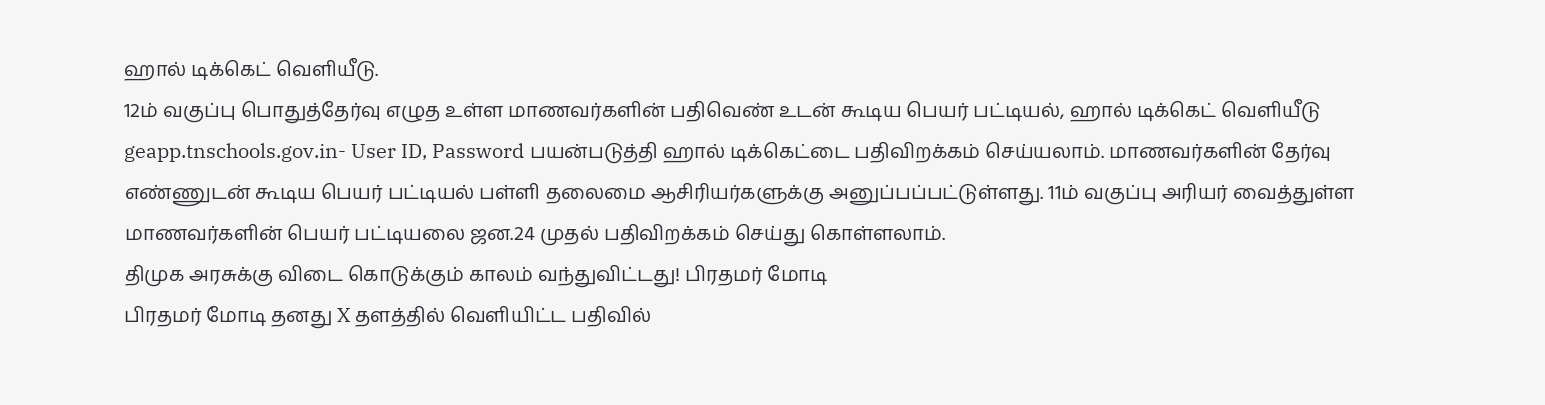ஹால் டிக்கெட் வெளியீடு.
12ம் வகுப்பு பொதுத்தேர்வு எழுத உள்ள மாணவர்களின் பதிவெண் உடன் கூடிய பெயர் பட்டியல், ஹால் டிக்கெட் வெளியீடு geapp.tnschools.gov.in- User ID, Password பயன்படுத்தி ஹால் டிக்கெட்டை பதிவிறக்கம் செய்யலாம். மாணவர்களின் தேர்வு எண்ணுடன் கூடிய பெயர் பட்டியல் பள்ளி தலைமை ஆசிரியர்களுக்கு அனுப்பப்பட்டுள்ளது. 11ம் வகுப்பு அரியர் வைத்துள்ள மாணவர்களின் பெயர் பட்டியலை ஜன.24 முதல் பதிவிறக்கம் செய்து கொள்ளலாம்.
திமுக அரசுக்கு விடை கொடுக்கும் காலம் வந்துவிட்டது! பிரதமர் மோடி
பிரதமர் மோடி தனது X தளத்தில் வெளியிட்ட பதிவில்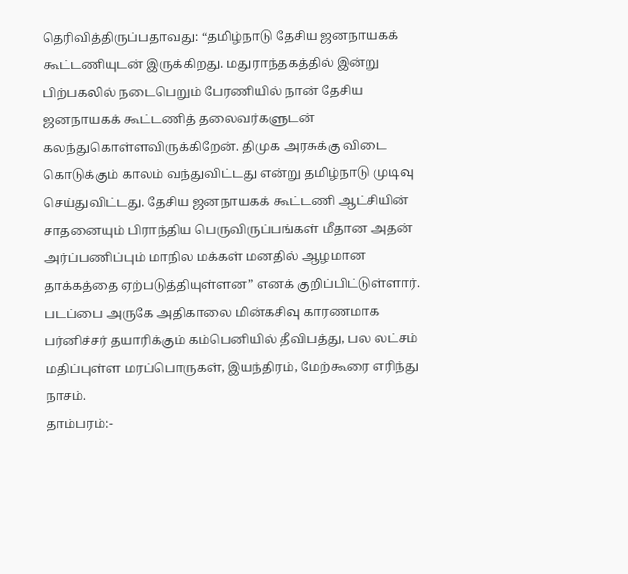தெரிவித்திருப்பதாவது: “தமிழ்நாடு தேசிய ஜனநாயகக் கூட்டணியுடன் இருக்கிறது. மதுராந்தகத்தில் இன்று பிற்பகலில் நடைபெறும் பேரணியில் நான் தேசிய ஜனநாயகக் கூட்டணித் தலைவர்களுடன் கலந்துகொள்ளவிருக்கிறேன். திமுக அரசுக்கு விடை கொடுக்கும் காலம் வந்துவிட்டது என்று தமிழ்நாடு முடிவு செய்துவிட்டது. தேசிய ஜனநாயகக் கூட்டணி ஆட்சியின் சாதனையும் பிராந்திய பெருவிருப்பங்கள் மீதான அதன் அர்ப்பணிப்பும் மாநில மக்கள் மனதில் ஆழமான தாக்கத்தை ஏற்படுத்தியுள்ளன” எனக் குறிப்பிட்டுள்ளார்.
படப்பை அருகே அதிகாலை மின்கசிவு காரணமாக பர்னிச்சர் தயாரிக்கும் கம்பெனியில் தீவிபத்து, பல லட்சம் மதிப்புள்ள மரப்பொருகள், இயந்திரம், மேற்கூரை எரிந்து நாசம்.
தாம்பரம்:-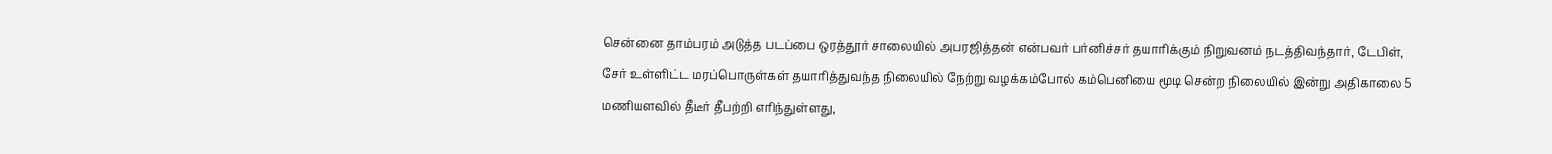சென்னை தாம்பரம் அடுத்த படப்பை ஒரத்தூர் சாலையில் அபரஜித்தன் என்பவர் பர்னிச்சர் தயாரிக்கும் நிறுவனம் நடத்திவந்தார், டேபிள், சேர் உள்ளிட்ட மரப்பொருள்கள் தயாரித்துவந்த நிலையில் நேற்று வழக்கம்போல் கம்பெனியை மூடி சென்ற நிலையில் இன்று அதிகாலை 5 மணியளவில் தீடீர் தீபற்றி எரிந்துள்ளது,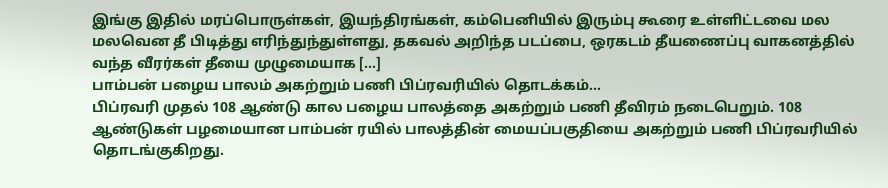இங்கு இதில் மரப்பொருள்கள், இயந்திரங்கள், கம்பெனியில் இரும்பு கூரை உள்ளிட்டவை மல மலவென தீ பிடித்து எரிந்துந்துள்ளது, தகவல் அறிந்த படப்பை, ஒரகடம் தீயணைப்பு வாகனத்தில் வந்த வீரர்கள் தீயை முழுமையாக […]
பாம்பன் பழைய பாலம் அகற்றும் பணி பிப்ரவரியில் தொடக்கம்…
பிப்ரவரி முதல் 108 ஆண்டு கால பழைய பாலத்தை அகற்றும் பணி தீவிரம் நடைபெறும். 108 ஆண்டுகள் பழமையான பாம்பன் ரயில் பாலத்தின் மையப்பகுதியை அகற்றும் பணி பிப்ரவரியில் தொடங்குகிறது.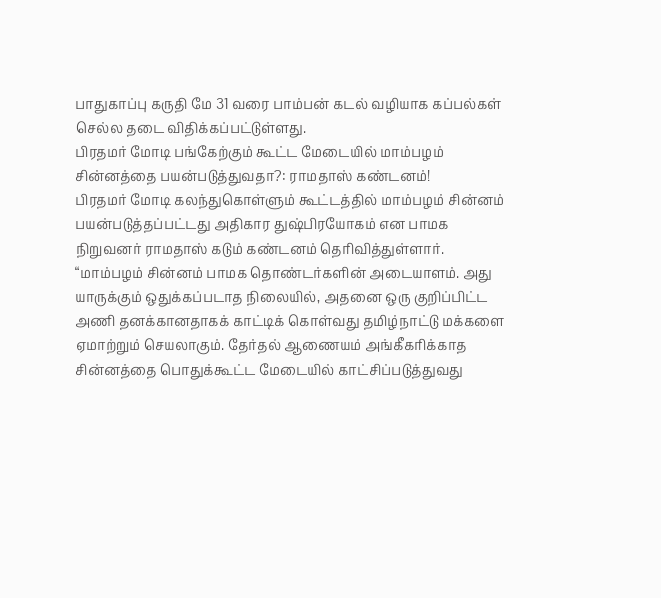பாதுகாப்பு கருதி மே 31 வரை பாம்பன் கடல் வழியாக கப்பல்கள் செல்ல தடை விதிக்கப்பட்டுள்ளது.
பிரதமர் மோடி பங்கேற்கும் கூட்ட மேடையில் மாம்பழம் சின்னத்தை பயன்படுத்துவதா?: ராமதாஸ் கண்டனம்!
பிரதமர் மோடி கலந்துகொள்ளும் கூட்டத்தில் மாம்பழம் சின்னம் பயன்படுத்தப்பட்டது அதிகார துஷ்பிரயோகம் என பாமக நிறுவனர் ராமதாஸ் கடும் கண்டனம் தெரிவித்துள்ளார். “மாம்பழம் சின்னம் பாமக தொண்டர்களின் அடையாளம். அது யாருக்கும் ஒதுக்கப்படாத நிலையில், அதனை ஒரு குறிப்பிட்ட அணி தனக்கானதாகக் காட்டிக் கொள்வது தமிழ்நாட்டு மக்களை ஏமாற்றும் செயலாகும். தேர்தல் ஆணையம் அங்கீகரிக்காத சின்னத்தை பொதுக்கூட்ட மேடையில் காட்சிப்படுத்துவது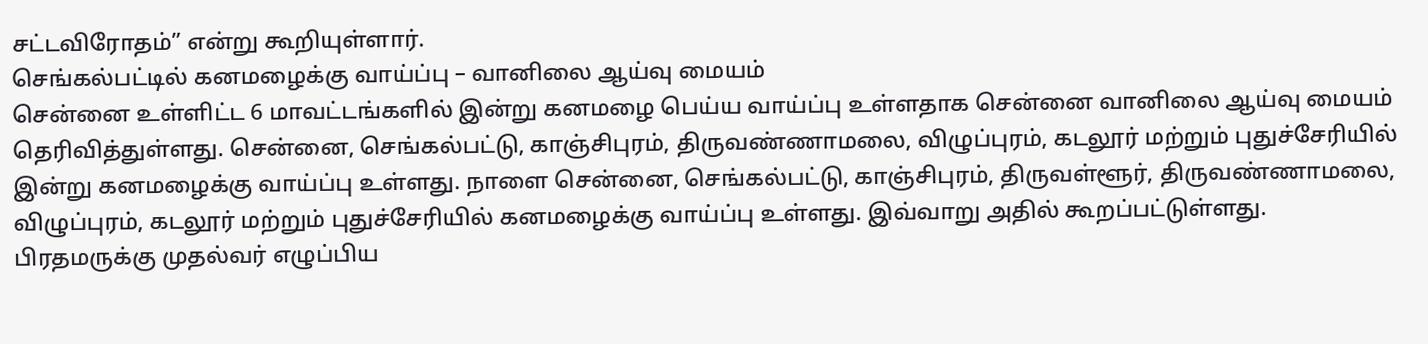சட்டவிரோதம்” என்று கூறியுள்ளார்.
செங்கல்பட்டில் கனமழைக்கு வாய்ப்பு – வானிலை ஆய்வு மையம்
சென்னை உள்ளிட்ட 6 மாவட்டங்களில் இன்று கனமழை பெய்ய வாய்ப்பு உள்ளதாக சென்னை வானிலை ஆய்வு மையம் தெரிவித்துள்ளது. சென்னை, செங்கல்பட்டு, காஞ்சிபுரம், திருவண்ணாமலை, விழுப்புரம், கடலூர் மற்றும் புதுச்சேரியில் இன்று கனமழைக்கு வாய்ப்பு உள்ளது. நாளை சென்னை, செங்கல்பட்டு, காஞ்சிபுரம், திருவள்ளூர், திருவண்ணாமலை, விழுப்புரம், கடலூர் மற்றும் புதுச்சேரியில் கனமழைக்கு வாய்ப்பு உள்ளது. இவ்வாறு அதில் கூறப்பட்டுள்ளது.
பிரதமருக்கு முதல்வர் எழுப்பிய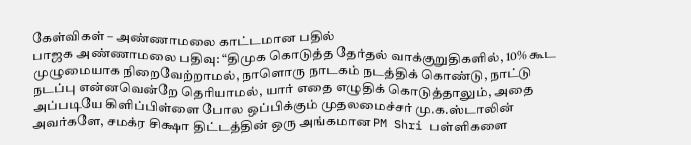கேள்விகள் – அண்ணாமலை காட்டமான பதில்
பாஜக அண்ணாமலை பதிவு: “திமுக கொடுத்த தேர்தல் வாக்குறுதிகளில், 10% கூட முழுமையாக நிறைவேற்றாமல், நாளொரு நாடகம் நடத்திக் கொண்டு, நாட்டு நடப்பு என்னவென்றே தெரியாமல், யார் எதை எழுதிக் கொடுத்தாலும், அதை அப்படியே கிளிப்பிள்ளை போல ஒப்பிக்கும் முதலமைச்சர் மு.க.ஸ்டாலின் அவர்களே, சமக்ர சிக்ஷா திட்டத்தின் ஒரு அங்கமான PM Shri பள்ளிகளை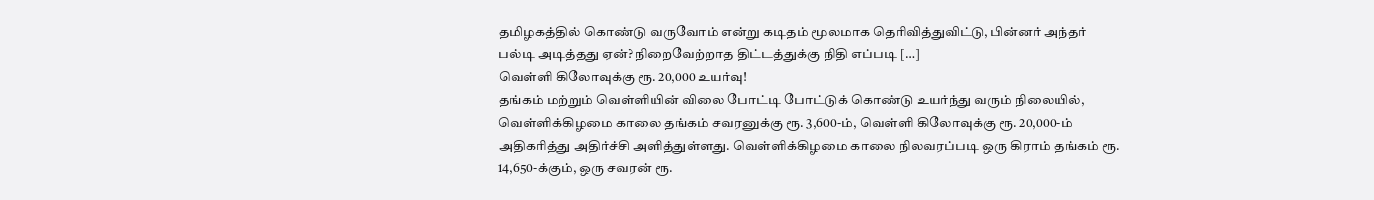தமிழகத்தில் கொண்டு வருவோம் என்று கடிதம் மூலமாக தெரிவித்துவிட்டு, பின்னர் அந்தர் பல்டி அடித்தது ஏன்? நிறைவேற்றாத திட்டத்துக்கு நிதி எப்படி […]
வெள்ளி கிலோவுக்கு ரூ. 20,000 உயர்வு!
தங்கம் மற்றும் வெள்ளியின் விலை போட்டி போட்டுக் கொண்டு உயர்ந்து வரும் நிலையில், வெள்ளிக்கிழமை காலை தங்கம் சவரனுக்கு ரூ. 3,600-ம், வெள்ளி கிலோவுக்கு ரூ. 20,000-ம் அதிகரித்து அதிர்ச்சி அளித்துள்ளது. வெள்ளிக்கிழமை காலை நிலவரப்படி ஒரு கிராம் தங்கம் ரூ. 14,650-க்கும், ஒரு சவரன் ரூ.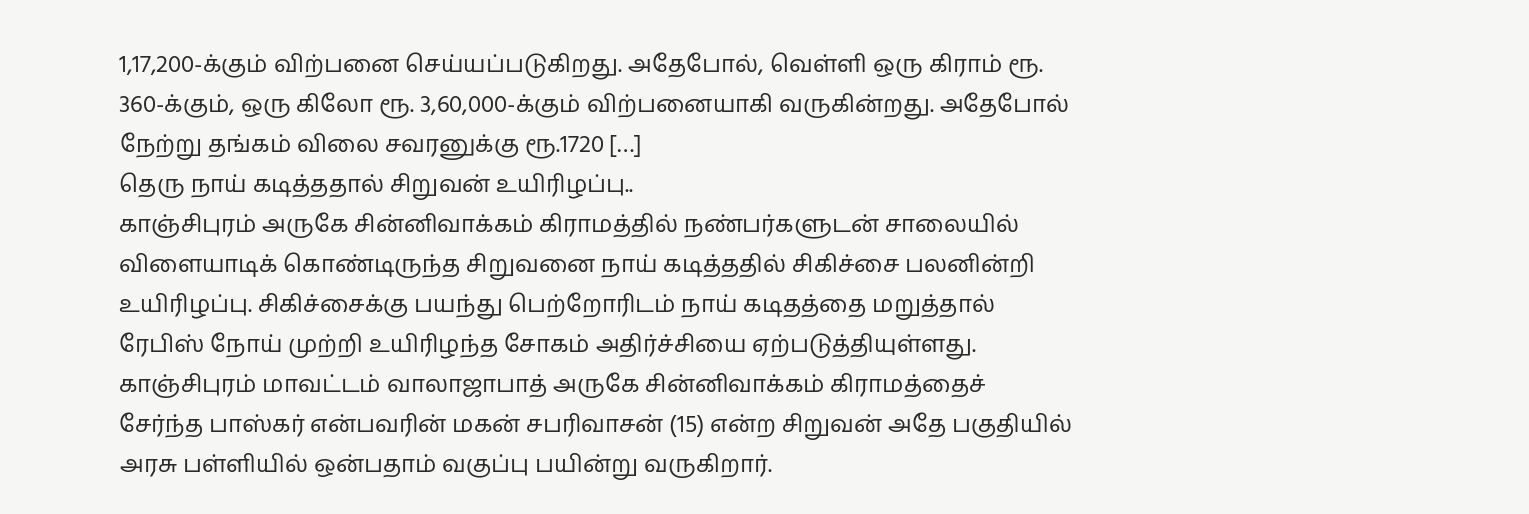1,17,200-க்கும் விற்பனை செய்யப்படுகிறது. அதேபோல், வெள்ளி ஒரு கிராம் ரூ. 360-க்கும், ஒரு கிலோ ரூ. 3,60,000-க்கும் விற்பனையாகி வருகின்றது. அதேபோல் நேற்று தங்கம் விலை சவரனுக்கு ரூ.1720 […]
தெரு நாய் கடித்ததால் சிறுவன் உயிரிழப்பு..
காஞ்சிபுரம் அருகே சின்னிவாக்கம் கிராமத்தில் நண்பர்களுடன் சாலையில் விளையாடிக் கொண்டிருந்த சிறுவனை நாய் கடித்ததில் சிகிச்சை பலனின்றி உயிரிழப்பு. சிகிச்சைக்கு பயந்து பெற்றோரிடம் நாய் கடிதத்தை மறுத்தால் ரேபிஸ் நோய் முற்றி உயிரிழந்த சோகம் அதிர்ச்சியை ஏற்படுத்தியுள்ளது. காஞ்சிபுரம் மாவட்டம் வாலாஜாபாத் அருகே சின்னிவாக்கம் கிராமத்தைச் சேர்ந்த பாஸ்கர் என்பவரின் மகன் சபரிவாசன் (15) என்ற சிறுவன் அதே பகுதியில் அரசு பள்ளியில் ஒன்பதாம் வகுப்பு பயின்று வருகிறார்.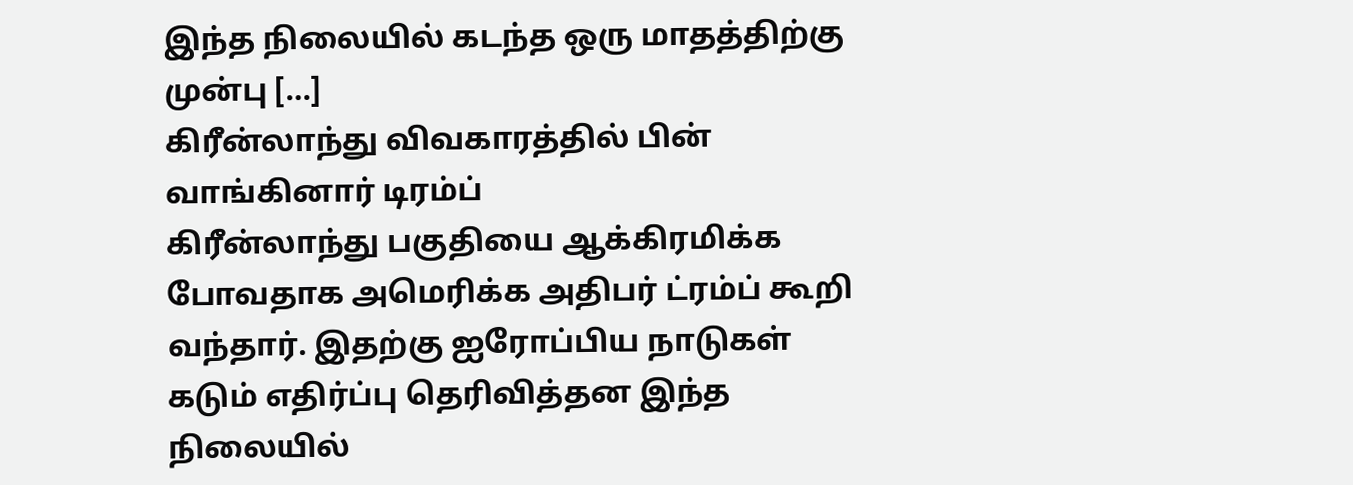இந்த நிலையில் கடந்த ஒரு மாதத்திற்கு முன்பு […]
கிரீன்லாந்து விவகாரத்தில் பின் வாங்கினார் டிரம்ப்
கிரீன்லாந்து பகுதியை ஆக்கிரமிக்க போவதாக அமெரிக்க அதிபர் ட்ரம்ப் கூறி வந்தார். இதற்கு ஐரோப்பிய நாடுகள் கடும் எதிர்ப்பு தெரிவித்தன இந்த நிலையில்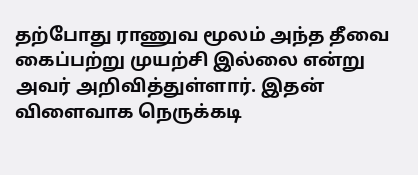தற்போது ராணுவ மூலம் அந்த தீவை கைப்பற்று முயற்சி இல்லை என்று அவர் அறிவித்துள்ளார். இதன் விளைவாக நெருக்கடி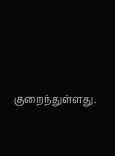குறைந்துள்ளது.